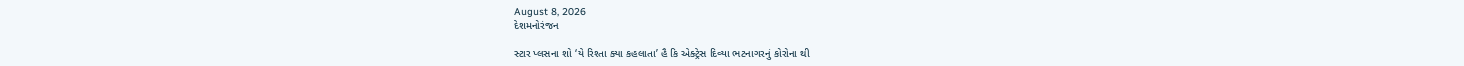August 8, 2026
દેશમનોરંજન

સ્ટાર પ્લસના શો ‘યે રિશ્તા ક્યા કહલાતા’ હૈ કિ એક્ટ્રેસ દિવ્યા ભટનાગરનું કોરોના થી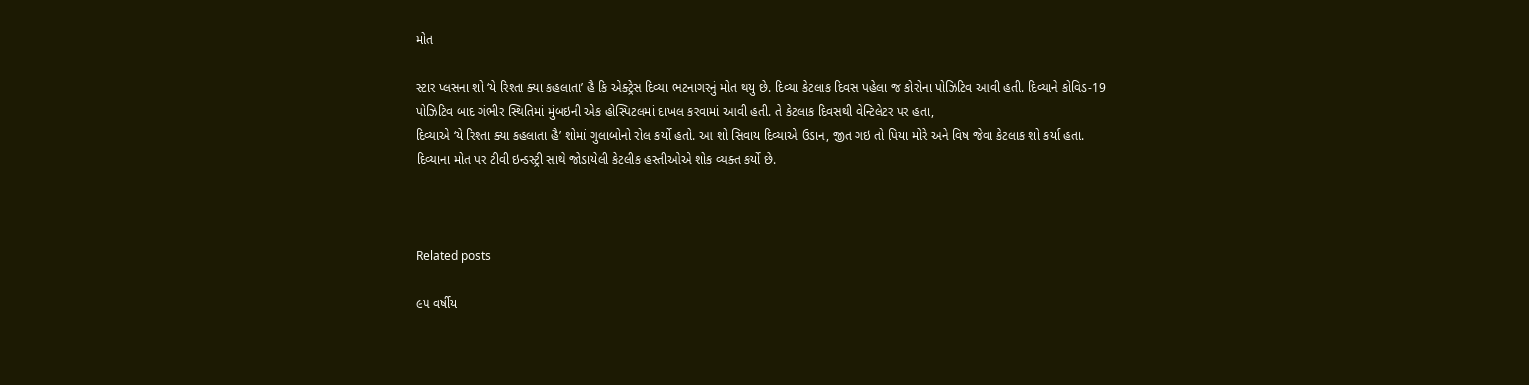મોત

સ્ટાર પ્લસના શો ‘યે રિશ્તા ક્યા કહલાતા’ હૈ કિ એક્ટ્રેસ દિવ્યા ભટનાગરનું મોત થયુ છે. દિવ્યા કેટલાક દિવસ પહેલા જ કોરોના પોઝિટિવ આવી હતી. દિવ્યાને કોવિડ-19 પોઝિટિવ બાદ ગંભીર સ્થિતિમાં મુંબઇની એક હોસ્પિટલમાં દાખલ કરવામાં આવી હતી. તે કેટલાક દિવસથી વેન્ટિલેટર પર હતા,
દિવ્યાએ ‘યે રિશ્તા ક્યા કહલાતા હૈ’ શોમાં ગુલાબોનો રોલ કર્યો હતો. આ શો સિવાય દિવ્યાએ ઉડાન, જીત ગઇ તો પિયા મોરે અને વિષ જેવા કેટલાક શો કર્યા હતા.                         દિવ્યાના મોત પર ટીવી ઇન્ડસ્ટ્રી સાથે જોડાયેલી કેટલીક હસ્તીઓએ શોક વ્યક્ત કર્યો છે.



Related posts

૯૫ વર્ષીય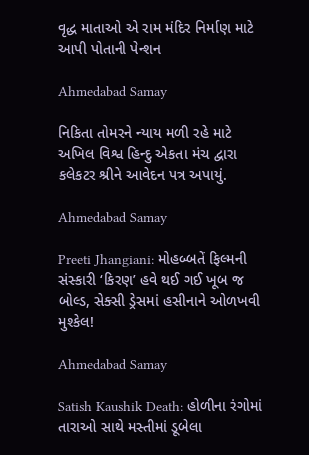વૃદ્ધ માતાઓ એ રામ મંદિર નિર્માણ માટે આપી પોતાની પેન્શન

Ahmedabad Samay

નિકિતા તોમરને ન્યાય મળી રહે માટે અખિલ વિશ્વ હિન્દુ એકતા મંચ દ્વારા કલેકટર શ્રીને આવેદન પત્ર અપાયું.

Ahmedabad Samay

Preeti Jhangiani: મોહબ્બતેં ફિલ્મની સંસ્કારી ‘કિરણ’ હવે થઈ ગઈ ખૂબ જ બોલ્ડ, સેક્સી ડ્રેસમાં હસીનાને ઓળખવી મુશ્કેલ!

Ahmedabad Samay

Satish Kaushik Death: હોળીના રંગોમાં તારાઓ સાથે મસ્તીમાં ડૂબેલા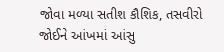જોવા મળ્યા સતીશ કૌશિક, તસવીરો જોઈને આંખમાં આંસુ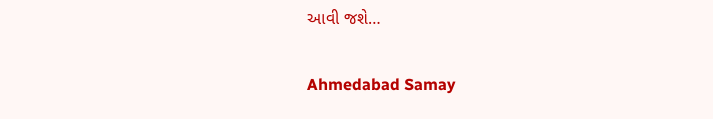આવી જશે…

Ahmedabad Samay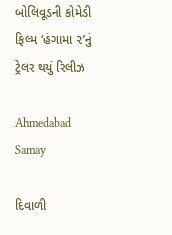બોલિવૂડની કોમેડી ફિલ્મ ‘હંગામા ૨’નું ટ્રેલર થયું રિલીઝ

Ahmedabad Samay

દિવાળી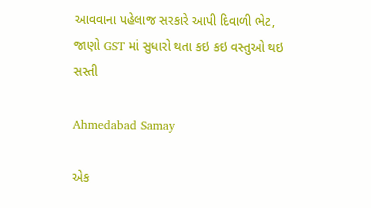આવવાના પહેલાજ સરકારે આપી દિવાળી ભેટ, જાણો GST માં સુધારો થતા કઇ કઇ વસ્તુઓ થઇ સસ્તી

Ahmedabad Samay

એક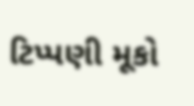ટિપ્પણી મૂકો